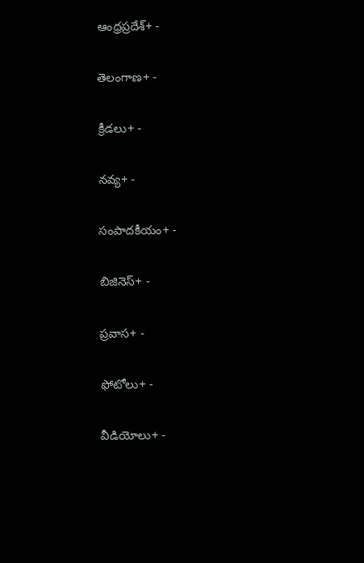ఆంధ్రప్రదేశ్+ -

తెలంగాణ+ -

క్రీడలు+ -

నవ్య+ -

సంపాదకీయం+ -

బిజినెస్+ -

ప్రవాస+ -

ఫోటోలు+ -

వీడియోలు+ -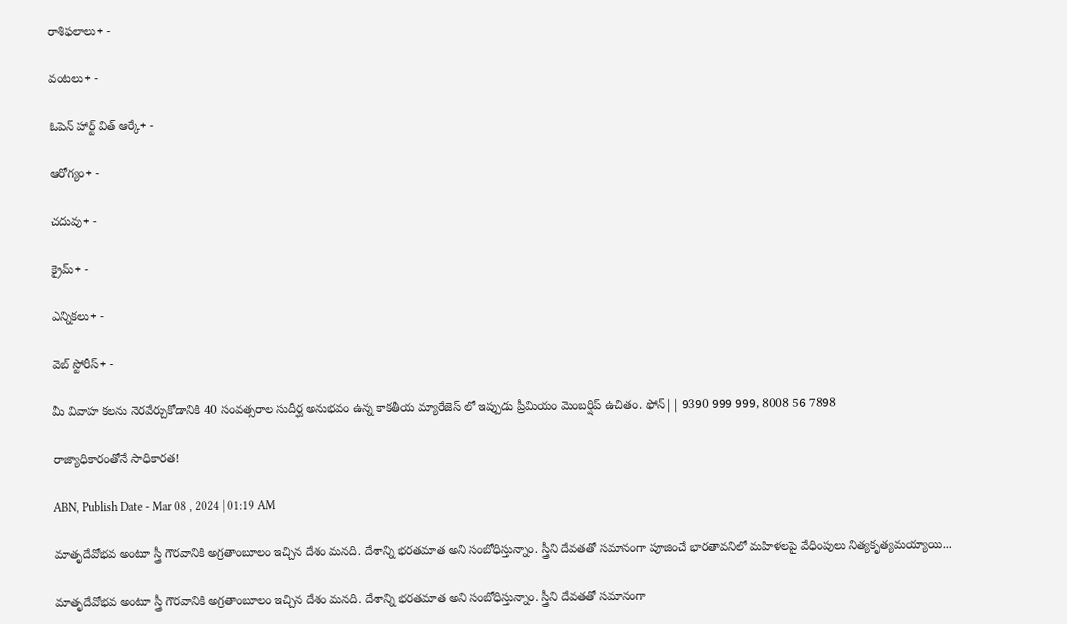రాశిఫలాలు+ -

వంటలు+ -

ఓపెన్ హార్ట్ విత్ ఆర్కే+ -

ఆరోగ్యం+ -

చదువు+ -

క్రైమ్+ -

ఎన్నికలు+ -

వెబ్ స్టోరీస్+ -

మీ వివాహ కలను నెరవేర్చుకోడానికి 40 సంవత్సరాల సుదీర్ఘ అనుభవం ఉన్న కాకతీయ మ్యారేజెస్ లో ఇప్పుడు ప్రీమియం మెంబర్షిప్ ఉచితం. ఫోన్|| 9390 999 999, 8008 56 7898

రాజ్యాధికారంతోనే సాధికారత!

ABN, Publish Date - Mar 08 , 2024 | 01:19 AM

మాతృదేవోభవ అంటూ స్త్రీ గౌరవానికి అగ్రతాంబూలం ఇచ్చిన దేశం మనది. దేశాన్ని భరతమాత అని సంబోధిస్తున్నాం. స్త్రీని దేవతతో సమానంగా పూజించే భారతావనిలో మహిళలపై వేధింపులు నిత్యకృత్యమయ్యాయి...

మాతృదేవోభవ అంటూ స్త్రీ గౌరవానికి అగ్రతాంబూలం ఇచ్చిన దేశం మనది. దేశాన్ని భరతమాత అని సంబోధిస్తున్నాం. స్త్రీని దేవతతో సమానంగా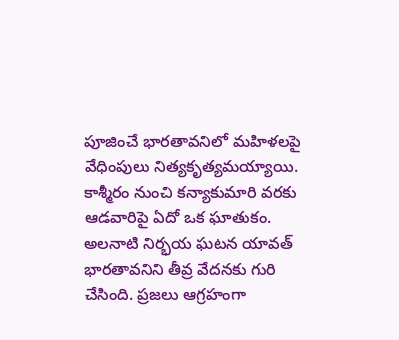పూజించే భారతావనిలో మహిళలపై వేధింపులు నిత్యకృత్యమయ్యాయి. కాశ్మీరం నుంచి కన్యాకుమారి వరకు ఆడవారిపై ఏదో ఒక ఘాతుకం. అలనాటి నిర్భయ ఘటన యావత్ భారతావనిని తీవ్ర వేదనకు గురి చేసింది. ప్రజలు ఆగ్రహంగా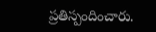ప్రతిస్పందించారు.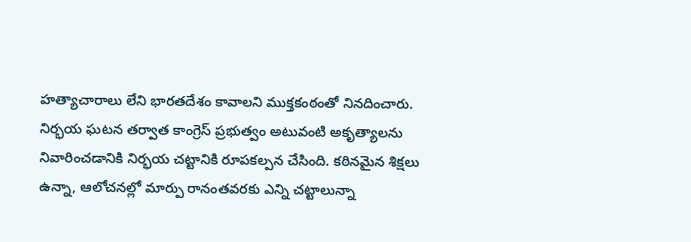హత్యాచారాలు లేని భారతదేశం కావాలని ముక్తకంఠంతో నినదించారు. నిర్భయ ఘటన తర్వాత కాంగ్రెస్ ప్రభుత్వం అటువంటి అకృత్యాలను నివారించడానికి నిర్భయ చట్టానికి రూపకల్పన చేసింది. కఠినమైన శిక్షలు ఉన్నా, ఆలోచనల్లో మార్పు రానంతవరకు ఎన్ని చట్టాలున్నా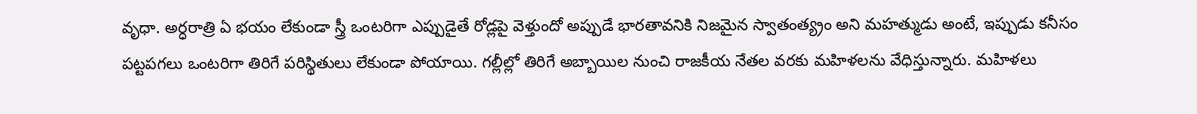వృధా. అర్ధరాత్రి ఏ భయం లేకుండా స్త్రీ ఒంటరిగా ఎప్పుడైతే రోడ్లపై వెళ్తుందో అప్పుడే భారతావనికి నిజమైన స్వాతంత్య్రం అని మహత్ముడు అంటే, ఇప్పుడు కనీసం పట్టపగలు ఒంటరిగా తిరిగే పరిస్థితులు లేకుండా పోయాయి. గల్లీల్లో తిరిగే అబ్బాయిల నుంచి రాజకీయ నేతల వరకు మహిళలను వేధిస్తున్నారు. మహిళలు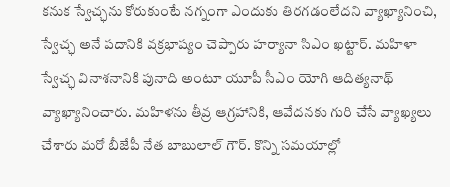కనుక స్వేచ్ఛను కోరుకుంటే నగ్నంగా ఎందుకు తిరగడంలేదని వ్యాఖ్యానించి, స్వేచ్ఛ అనే పదానికి వక్రభాష్యం చెప్పారు హర్యానా సిఎం ఖట్టార్. మహిళా స్వేచ్ఛ వినాశనానికి పునాది అంటూ యూపీ సీఎం యోగి ఆదిత్యనాథ్ వ్యాఖ్యానించారు. మహిళను తీవ్ర ఆగ్రహానికి, ఆవేదనకు గురి చేసే వ్యాఖ్యలు చేశారు మరో బీజేపీ నేత బాబులాల్ గౌర్. కొన్ని సమయాల్లో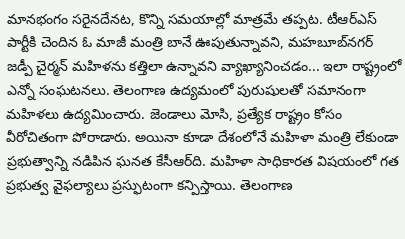మానభంగం సరైనదేనట, కొన్ని సమయాల్లో మాత్రమే తప్పట. టీఆర్ఎస్ పార్టీకి చెందిన ఓ మాజీ మంత్రి బానే ఊపుతున్నావని, మహబూబ్‌నగర్ జడ్పీ చైర్మన్ మహిళను కత్తిలా ఉన్నావని వ్యాఖ్యానించడం... ఇలా రాష్ట్రంలో ఎన్నో సంఘటనలు. తెలంగాణ ఉద్యమంలో పురుషులతో సమానంగా మహిళలు ఉద్యమించారు. జెండాలు మోసి, ప్రత్యేక రాష్ట్రం కోసం వీరోచితంగా పోరాడారు. అయినా కూడా దేశంలోనే మహిళా మంత్రి లేకుండా ప్రభుత్వాన్ని నడిపిన ఘనత కేసీఆర్‌ది. మహిళా సాధికారత విషయంలో గత ప్రభుత్వ వైఫల్యాలు ప్రస్ఫుటంగా కన్పిస్తాయి. తెలంగాణ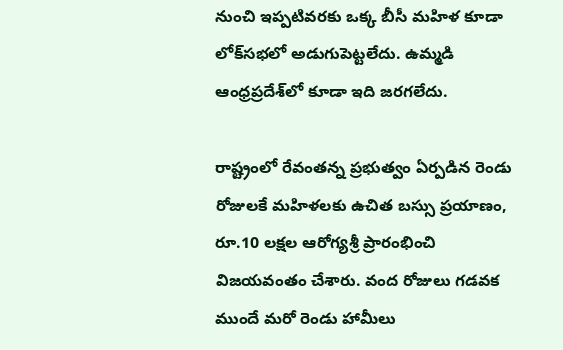నుంచి ఇప్పటివరకు ఒక్క బీసీ మహిళ కూడా లోక్‌సభలో అడుగుపెట్టలేదు. ఉమ్మడి ఆంధ్రప్రదేశ్‌లో కూడా ఇది జరగలేదు.

రాష్ట్రంలో రేవంతన్న ప్రభుత్వం ఏర్పడిన రెండు రోజులకే మహిళలకు ఉచిత బస్సు ప్రయాణం, రూ.10 లక్షల ఆరోగ్యశ్రీ ప్రారంభించి విజయవంతం చేశారు. వంద రోజులు గడవక ముందే మరో రెండు హామీలు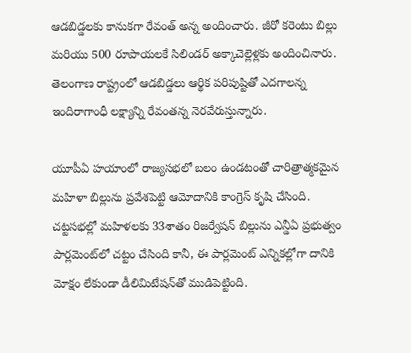ఆడబిడ్డలకు కానుకగా రేవంత్ అన్న అందించారు. జీరో కరెంటు బిల్లు మరియు 500 రూపాయలకే సిలిండర్ అక్కాచెల్లెళ్లకు అందించినారు. తెలంగాణ రాష్ట్రంలో ఆడబిడ్డలు ఆర్థిక పరిపుష్టితో ఎదగాలన్న ఇందిరాగాంధీ లక్ష్యాన్ని రేవంతన్న నెరవేరుస్తున్నారు.

యూపీఏ హయాంలో రాజ్యసభలో బలం ఉండటంతో చారిత్రాత్మకమైన మహిళా బిల్లును ప్రవేశపెట్టి ఆమోదానికి కాంగ్రెస్‌ కృషి చేసింది. చట్టసభల్లో మహిళలకు 33శాతం రిజర్వేషన్ బిల్లును ఎన్డీఏ ప్రభుత్వం పార్లమెంట్‌లో చట్టం చేసింది కానీ, ఈ పార్లమెంట్ ఎన్నికల్లోగా దానికి మోక్షం లేకుండా డీలిమిటేషన్‌తో ముడిపెట్టింది.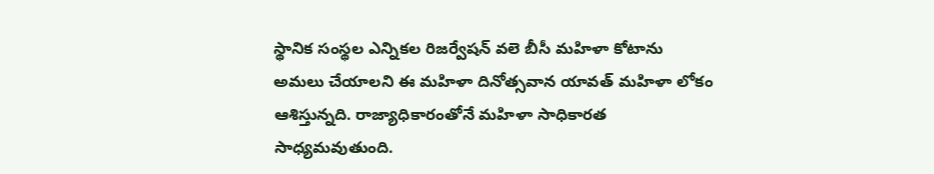స్థానిక సంస్థల ఎన్నికల రిజర్వేషన్ వలె బీసీ మహిళా కోటాను అమలు చేయాలని ఈ మహిళా దినోత్సవాన యావత్ మహిళా లోకం ఆశిస్తున్నది. రాజ్యాధికారంతోనే మహిళా సాధికారత సాధ్యమవుతుంది.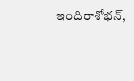ఇందిరాశోభన్,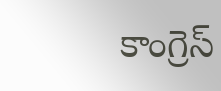కాంగ్రెస్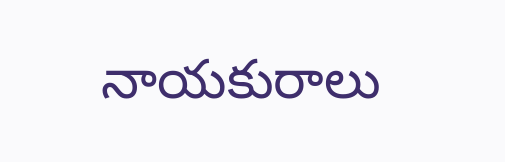నాయకురాలు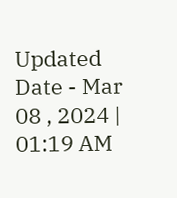Updated Date - Mar 08 , 2024 | 01:19 AM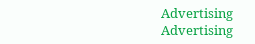Advertising
Advertising